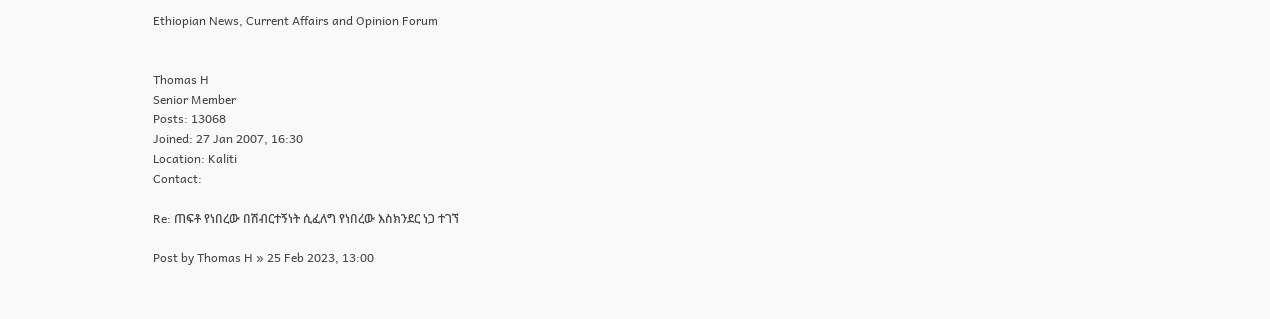Ethiopian News, Current Affairs and Opinion Forum


Thomas H
Senior Member
Posts: 13068
Joined: 27 Jan 2007, 16:30
Location: Kaliti
Contact:

Re: ጠፍቶ የነበረው በሽብርተኝነት ሲፈለግ የነበረው እስክንደር ነጋ ተገኘ

Post by Thomas H » 25 Feb 2023, 13:00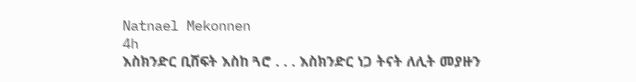Natnael Mekonnen
4h
እስክንድር ቢሸፍት እስከ ጓሮ . . . እስክንድር ነጋ ትናት ለሊት መያዙን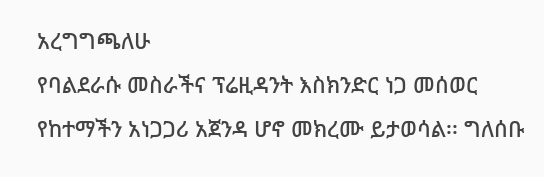አረግግጫለሁ
የባልደራሱ መስራችና ፕሬዚዳንት እስክንድር ነጋ መሰወር የከተማችን አነጋጋሪ አጀንዳ ሆኖ መክረሙ ይታወሳል፡፡ ግለሰቡ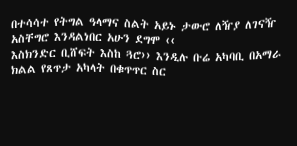በተሳሳተ የትግል ዓላማና ስልት አይኑ ታውሮ ለዥያ ለገናዥ አስቸግሮ እንዳልነበር አሁን ደግሞ ‹‹
እስክንድር ቢሸፍት እስከ ጓሮ›› እንዲሉ ቡሬ አካባቢ በአማራ ክልል የጸጥታ አካላት በቁጥጥር ስር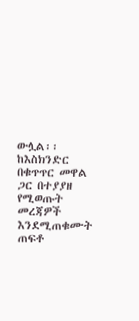ውሏል፡፡
ከእስክንድር በቁጥጥር መዋል ጋር በተያያዘ የሚወጡት መረጃዎች እንደሚጠቁሙት ጠፍቶ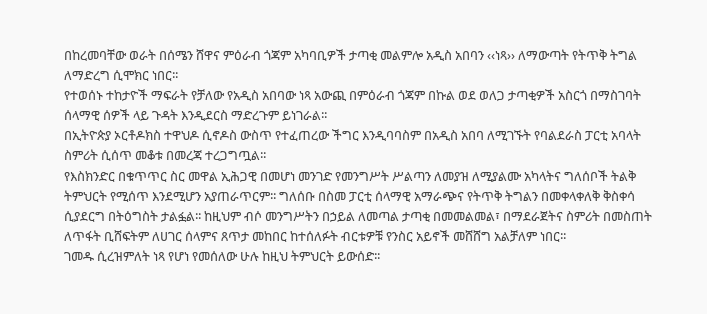በከረመባቸው ወራት በሰሜን ሸዋና ምዕራብ ጎጃም አካባቢዎች ታጣቂ መልምሎ አዲስ አበባን ‹‹ነጻ›› ለማውጣት የትጥቅ ትግል ለማድረግ ሲሞክር ነበር፡፡
የተወሰኑ ተከታዮች ማፍራት የቻለው የአዲስ አበባው ነጻ አውጪ በምዕራብ ጎጃም በኩል ወደ ወለጋ ታጣቂዎች አስርጎ በማስገባት ሰላማዊ ሰዎች ላይ ጉዳት እንዲደርስ ማድረጉም ይነገራል፡፡
በኢትዮጵያ ኦርቶዶክስ ተዋህዶ ሲኖዶስ ውስጥ የተፈጠረው ችግር እንዲባባስም በአዲስ አበባ ለሚገኙት የባልደራስ ፓርቲ አባላት ስምሪት ሲሰጥ መቆቱ በመረጃ ተረጋግጧል፡፡
የእስክንድር በቁጥጥር ስር መዋል ኢሕጋዊ በመሆነ መንገድ የመንግሥት ሥልጣን ለመያዝ ለሚያልሙ አካላትና ግለሰቦች ትልቅ ትምህርት የሚሰጥ እንደሚሆን አያጠራጥርም፡፡ ግለሰቡ በስመ ፓርቲ ሰላማዊ አማራጭና የትጥቅ ትግልን በመቀላቀለቅ ቅስቀሳ ሲያደርግ በትዕግስት ታልፏል፡፡ ከዚህም ብሶ መንግሥትን በኃይል ለመጣል ታጣቂ በመመልመል፣ በማደራጀትና ስምሪት በመስጠት ለጥፋት ቢሸፍትም ለሀገር ሰላምና ጸጥታ መከበር ከተሰለፉት ብርቱዎቹ የንስር አይኖች መሸሸግ አልቻለም ነበር፡፡
ገመዱ ሲረዝምለት ነጻ የሆነ የመሰለው ሁሉ ከዚህ ትምህርት ይውሰድ፡፡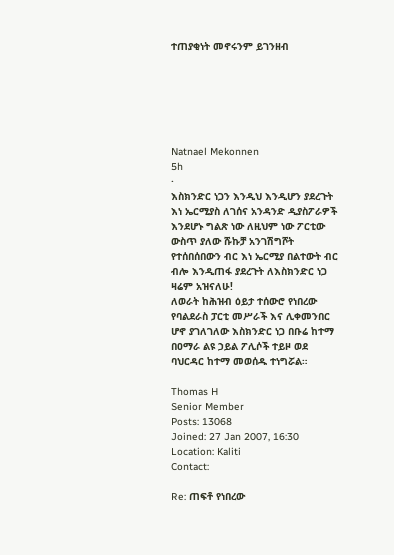ተጠያቂነት መኖሩንም ይገንዘብ






Natnael Mekonnen
5h
·
እስክንድር ነጋን እንዲህ እንዲሆን ያደረጉት እነ ኤርሚያስ ለገሰና አንዳንድ ዲያስፖራዎች እንደሆኑ ግልጽ ነው ለዚህም ነው ፖርቲው ውስጥ ያለው ሹኩቻ አንገሽግሾት የተሰበሰበውን ብር እነ ኤርሚያ በልተውት ብር ብሎ እንዲጠፋ ያደረጉት ለእስክንድር ነጋ ዛሬም አዝናለሁ!
ለወራት ከሕዝብ ዕይታ ተሰውሮ የነበረው የባልደራስ ፓርቲ መሥራች እና ሊቀመንበር ሆኖ ያገለገለው እስክንድር ነጋ በቡሬ ከተማ በዐማራ ልዩ ኃይል ፖሊሶች ተይዞ ወደ ባህርዳር ከተማ መወሰዱ ተነግሯል።

Thomas H
Senior Member
Posts: 13068
Joined: 27 Jan 2007, 16:30
Location: Kaliti
Contact:

Re: ጠፍቶ የነበረው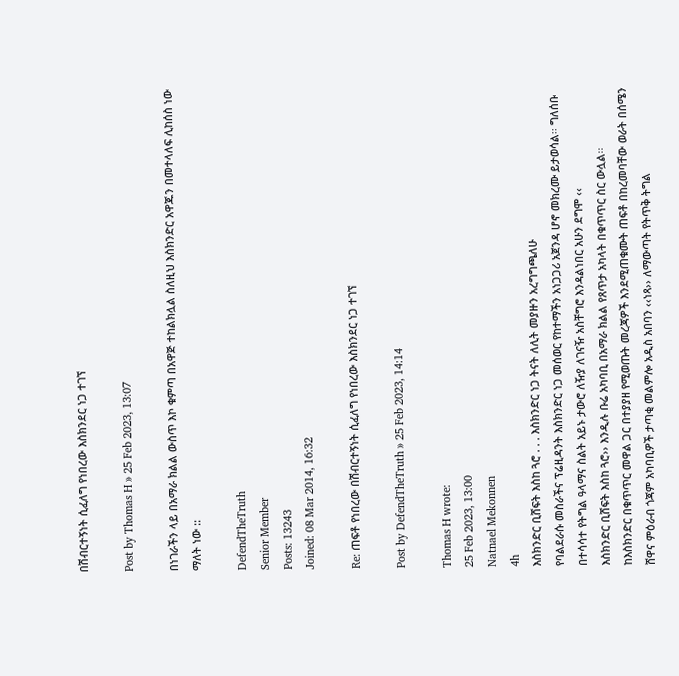በሽብርተኝነት ሲፈለግ የነበረው እስክንደር ነጋ ተገኘ

Post by Thomas H » 25 Feb 2023, 13:07

በነገራችን ላይ በአማራ ክልል ውስጥ እኮ ቁምጣ በአዋጅ ተከልክሏል ስለዚህ እስክንድር አዋጁን በመተላለፍ ሊከሰስ ነው ማለት ነው ::

DefendTheTruth
Senior Member
Posts: 13243
Joined: 08 Mar 2014, 16:32

Re: ጠፍቶ የነበረው በሽብርተኝነት ሲፈለግ የነበረው እስክንደር ነጋ ተገኘ

Post by DefendTheTruth » 25 Feb 2023, 14:14

Thomas H wrote:
25 Feb 2023, 13:00
Natnael Mekonnen
4h
እስክንድር ቢሸፍት እስከ ጓሮ . . . እስክንድር ነጋ ትናት ለሊት መያዙን አረግግጫለሁ
የባልደራሱ መስራችና ፕሬዚዳንት እስክንድር ነጋ መሰወር የከተማችን አነጋጋሪ አጀንዳ ሆኖ መክረሙ ይታወሳል፡፡ ግለሰቡ በተሳሳተ የትግል ዓላማና ስልት አይኑ ታውሮ ለዥያ ለገናዥ አስቸግሮ እንዳልነበር አሁን ደግሞ ‹‹
እስክንድር ቢሸፍት እስከ ጓሮ›› እንዲሉ ቡሬ አካባቢ በአማራ ክልል የጸጥታ አካላት በቁጥጥር ስር ውሏል፡፡
ከእስክንድር በቁጥጥር መዋል ጋር በተያያዘ የሚወጡት መረጃዎች እንደሚጠቁሙት ጠፍቶ በከረመባቸው ወራት በሰሜን ሸዋና ምዕራብ ጎጃም አካባቢዎች ታጣቂ መልምሎ አዲስ አበባን ‹‹ነጻ›› ለማውጣት የትጥቅ ትግል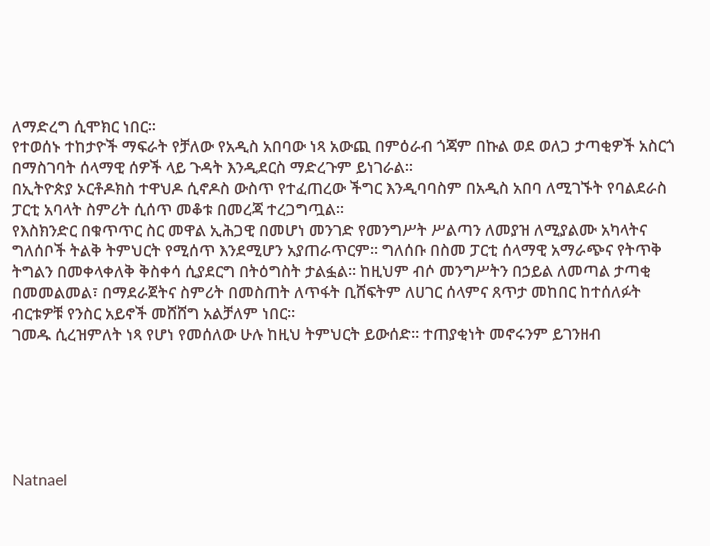ለማድረግ ሲሞክር ነበር፡፡
የተወሰኑ ተከታዮች ማፍራት የቻለው የአዲስ አበባው ነጻ አውጪ በምዕራብ ጎጃም በኩል ወደ ወለጋ ታጣቂዎች አስርጎ በማስገባት ሰላማዊ ሰዎች ላይ ጉዳት እንዲደርስ ማድረጉም ይነገራል፡፡
በኢትዮጵያ ኦርቶዶክስ ተዋህዶ ሲኖዶስ ውስጥ የተፈጠረው ችግር እንዲባባስም በአዲስ አበባ ለሚገኙት የባልደራስ ፓርቲ አባላት ስምሪት ሲሰጥ መቆቱ በመረጃ ተረጋግጧል፡፡
የእስክንድር በቁጥጥር ስር መዋል ኢሕጋዊ በመሆነ መንገድ የመንግሥት ሥልጣን ለመያዝ ለሚያልሙ አካላትና ግለሰቦች ትልቅ ትምህርት የሚሰጥ እንደሚሆን አያጠራጥርም፡፡ ግለሰቡ በስመ ፓርቲ ሰላማዊ አማራጭና የትጥቅ ትግልን በመቀላቀለቅ ቅስቀሳ ሲያደርግ በትዕግስት ታልፏል፡፡ ከዚህም ብሶ መንግሥትን በኃይል ለመጣል ታጣቂ በመመልመል፣ በማደራጀትና ስምሪት በመስጠት ለጥፋት ቢሸፍትም ለሀገር ሰላምና ጸጥታ መከበር ከተሰለፉት ብርቱዎቹ የንስር አይኖች መሸሸግ አልቻለም ነበር፡፡
ገመዱ ሲረዝምለት ነጻ የሆነ የመሰለው ሁሉ ከዚህ ትምህርት ይውሰድ፡፡ ተጠያቂነት መኖሩንም ይገንዘብ






Natnael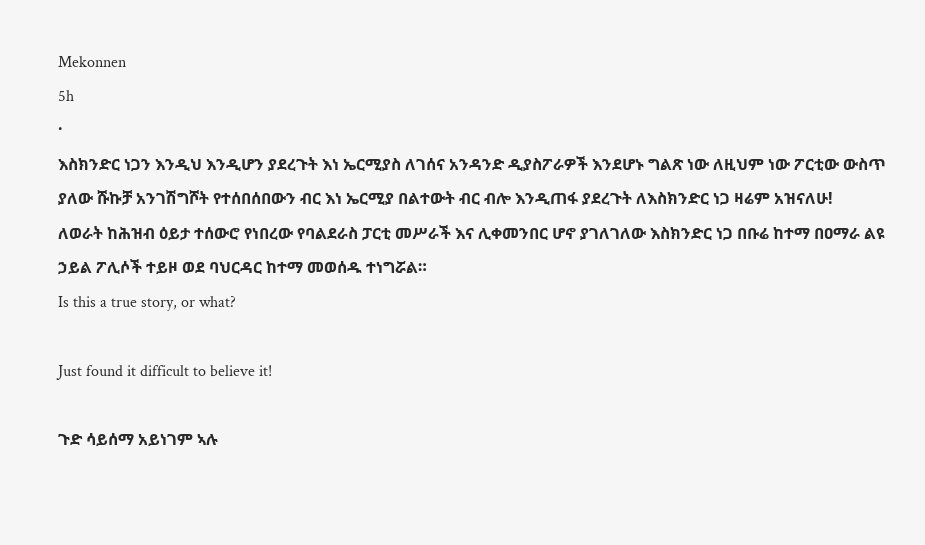Mekonnen
5h
·
እስክንድር ነጋን እንዲህ እንዲሆን ያደረጉት እነ ኤርሚያስ ለገሰና አንዳንድ ዲያስፖራዎች እንደሆኑ ግልጽ ነው ለዚህም ነው ፖርቲው ውስጥ ያለው ሹኩቻ አንገሽግሾት የተሰበሰበውን ብር እነ ኤርሚያ በልተውት ብር ብሎ እንዲጠፋ ያደረጉት ለእስክንድር ነጋ ዛሬም አዝናለሁ!
ለወራት ከሕዝብ ዕይታ ተሰውሮ የነበረው የባልደራስ ፓርቲ መሥራች እና ሊቀመንበር ሆኖ ያገለገለው እስክንድር ነጋ በቡሬ ከተማ በዐማራ ልዩ ኃይል ፖሊሶች ተይዞ ወደ ባህርዳር ከተማ መወሰዱ ተነግሯል።
Is this a true story, or what?

Just found it difficult to believe it!

ጉድ ሳይሰማ አይነገም ኣሉ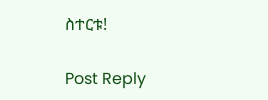ስተርቱ!

Post Reply